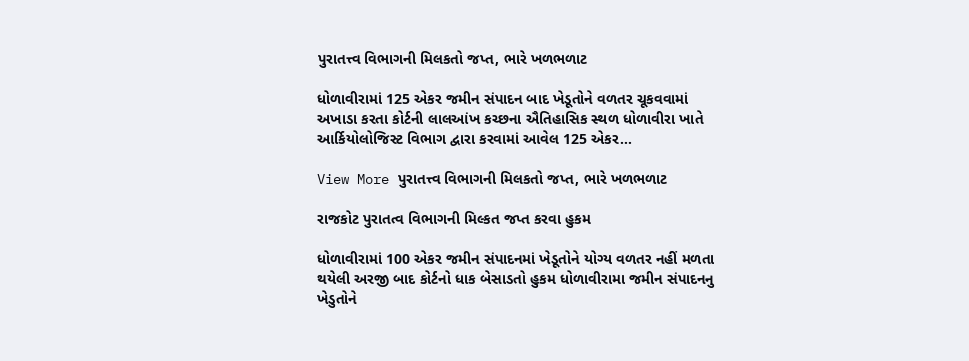પુરાતત્ત્વ વિભાગની મિલકતો જપ્ત, ભારે ખળભળાટ

ધોળાવીરામાં 125 એકર જમીન સંપાદન બાદ ખેડૂતોને વળતર ચૂકવવામાં અખાડા કરતા કોર્ટની લાલઆંખ કચ્છના ઐતિહાસિક સ્થળ ધોળાવીરા ખાતે આર્કિયોલોજિસ્ટ વિભાગ દ્વારા કરવામાં આવેલ 125 એકર…

View More પુરાતત્ત્વ વિભાગની મિલકતો જપ્ત, ભારે ખળભળાટ

રાજકોટ પુરાતત્વ વિભાગની મિલ્કત જપ્ત કરવા હુકમ

ધોળાવીરામાં 100 એકર જમીન સંપાદનમાં ખેડૂતોને યોગ્ય વળતર નહીં મળતા થયેલી અરજી બાદ કોર્ટનો ધાક બેસાડતો હુકમ ધોળાવીરામા જમીન સંપાદનનુ ખેડુતોને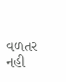વળતર નહી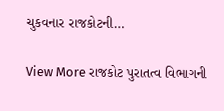ચુકવનાર રાજકોટની…

View More રાજકોટ પુરાતત્વ વિભાગની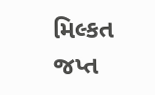મિલ્કત જપ્ત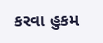કરવા હુકમ